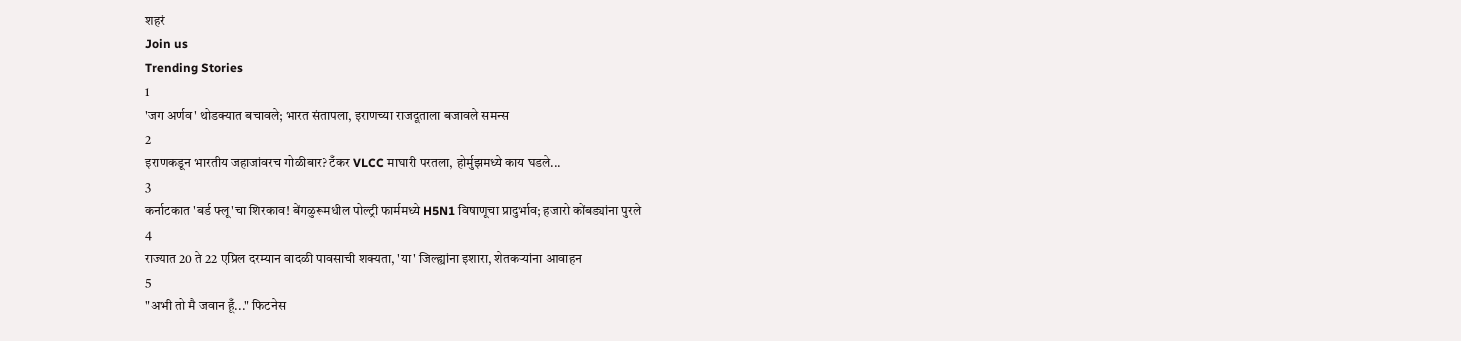शहरं
Join us
Trending Stories
1
'जग अर्णव' थोडक्यात बचावले; भारत संतापला, इराणच्या राजदूताला बजावले समन्स
2
इराणकडून भारतीय जहाजांवरच गोळीबार? टँकर VLCC माघारी परतला, होर्मुझमध्ये काय घडले...
3
कर्नाटकात 'बर्ड फ्लू'चा शिरकाव! बेंगळुरूमधील पोल्ट्री फार्ममध्ये H5N1 विषाणूचा प्रादुर्भाव; हजारो कोंबड्यांना पुरले
4
राज्यात 20 ते 22 एप्रिल दरम्यान वादळी पावसाची शक्यता, 'या' जिल्ह्यांना इशारा, शेतकऱ्यांना आवाहन
5
"अभी तो मै जवान हूँ..." फिटनेस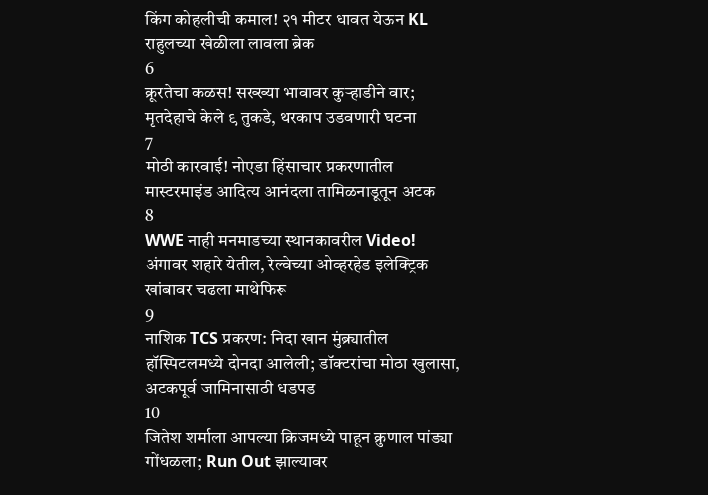किंग कोहलीची कमाल! २१ मीटर धावत येऊन KL राहुलच्या खेळीला लावला ब्रेक
6
क्रूरतेचा कळस! सख्ख्या भावावर कुऱ्हाडीने वार; मृतदेहाचे केले ९ तुकडे, थरकाप उडवणारी घटना
7
मोठी कारवाई! नोएडा हिंसाचार प्रकरणातील मास्टरमाइंड आदित्य आनंदला तामिळनाडूतून अटक
8
WWE नाही मनमाडच्या स्थानकावरील Video! अंगावर शहारे येतील, रेल्वेच्या ओव्हरहेड इलेक्ट्रिक खांबावर चढला माथेफिरू
9
नाशिक TCS प्रकरण: निदा खान मुंब्र्यातील हॉस्पिटलमध्ये दोनदा आलेली; डॉक्टरांचा मोठा खुलासा, अटकपूर्व जामिनासाठी धडपड
10
जितेश शर्माला आपल्या क्रिजमध्ये पाहून क्रुणाल पांड्या गोंधळला; Run Out झाल्यावर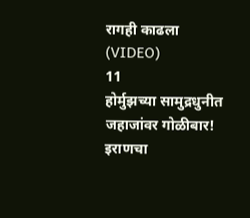रागही काढला (VIDEO)
11
होर्मुझच्या सामुद्रधुनीत जहाजांवर गोळीबार! इराणचा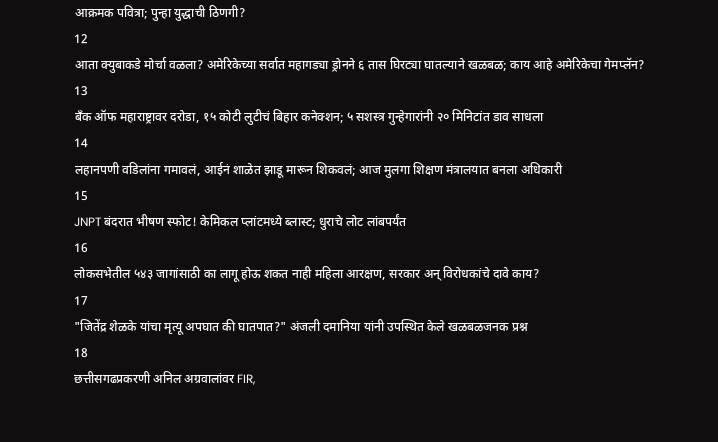आक्रमक पवित्रा; पुन्हा युद्धाची ठिणगी?
12
आता क्युबाकडे मोर्चा वळला? अमेरिकेच्या सर्वात महागड्या ड्रोनने ६ तास घिरट्या घातल्याने खळबळ; काय आहे अमेरिकेचा गेमप्लॅन?
13
बँक ऑफ महाराष्ट्रावर दरोडा, १५ कोटी लुटीचं बिहार कनेक्शन; ५ सशस्त्र गुन्हेगारांनी २० मिनिटांत डाव साधला
14
लहानपणी वडिलांना गमावलं, आईनं शाळेत झाडू मारून शिकवलं; आज मुलगा शिक्षण मंत्रालयात बनला अधिकारी
15
JNPT बंदरात भीषण स्फोट! केमिकल प्लांटमध्ये ब्लास्ट; धुराचे लोट लांबपर्यंत
16
लोकसभेतील ५४३ जागांसाठी का लागू होऊ शकत नाही महिला आरक्षण, सरकार अन् विरोधकांचे दावे काय?
17
"जितेंद्र शेळके यांचा मृत्यू अपघात की घातपात?" अंजली दमानिया यांनी उपस्थित केले खळबळजनक प्रश्न
18
छत्तीसगढप्रकरणी अनिल अग्रवालांवर FIR,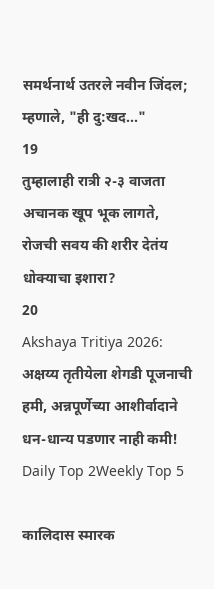समर्थनार्थ उतरले नवीन जिंदल; म्हणाले, "ही दु:खद..."
19
तुम्हालाही रात्री २-३ वाजता अचानक खूप भूक लागते, रोजची सवय की शरीर देतंय धोक्याचा इशारा?
20
Akshaya Tritiya 2026: अक्षय्य तृतीयेला शेगडी पूजनाची हमी, अन्नपूर्णेच्या आशीर्वादाने धन-धान्य पडणार नाही कमी!
Daily Top 2Weekly Top 5

कालिदास स्मारक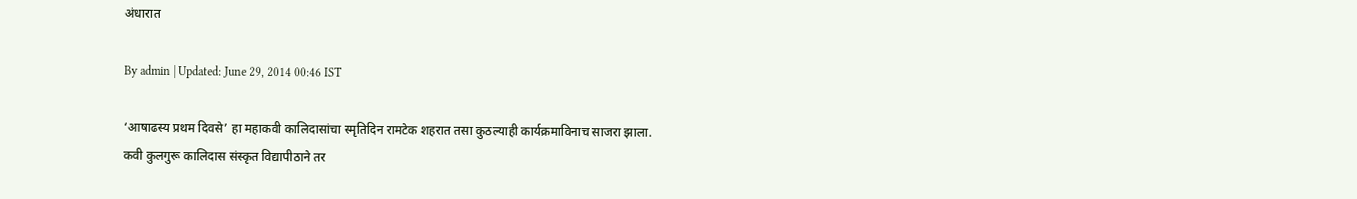अंधारात

By admin | Updated: June 29, 2014 00:46 IST

‘आषाढस्य प्रथम दिवसे’ हा महाकवी कालिदासांचा स्मृतिदिन रामटेक शहरात तसा कुठल्याही कार्यक्रमाविनाच साजरा झाला. कवी कुलगुरू कालिदास संस्कृत विद्यापीठाने तर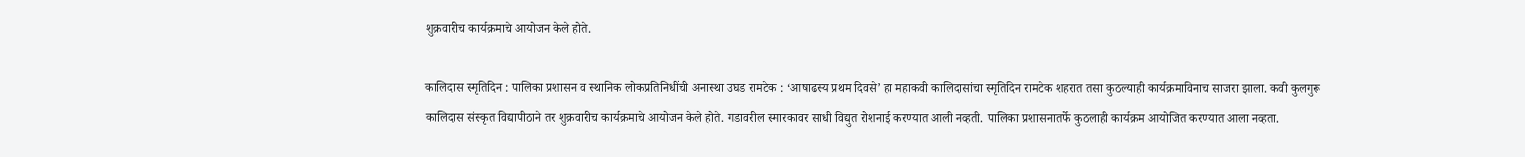शुक्रवारीच कार्यक्रमाचे आयोजन केले होते.

कालिदास स्मृतिदिन : पालिका प्रशासन व स्थानिक लोकप्रतिनिधींची अनास्था उघड रामटेक : ‘आषाढस्य प्रथम दिवसे’ हा महाकवी कालिदासांचा स्मृतिदिन रामटेक शहरात तसा कुठल्याही कार्यक्रमाविनाच साजरा झाला. कवी कुलगुरू कालिदास संस्कृत विद्यापीठाने तर शुक्रवारीच कार्यक्रमाचे आयोजन केले होते. गडावरील स्मारकावर साधी विद्युत रोशनाई करण्यात आली नव्हती. पालिका प्रशासनातर्फे कुठलाही कार्यक्रम आयोजित करण्यात आला नव्हता.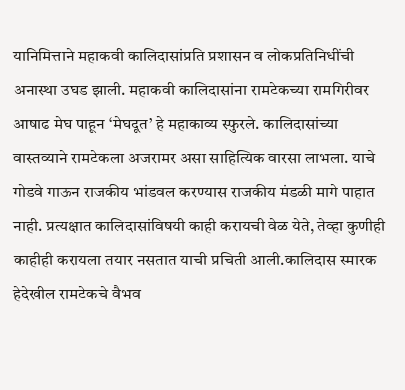यानिमित्ताने महाकवी कालिदासांप्रति प्रशासन व लोकप्रतिनिधींची अनास्था उघड झाली. महाकवी कालिदासांना रामटेकच्या रामगिरीवर आषाढ मेघ पाहून ‘मेघदूत’ हे महाकाव्य स्फुरले. कालिदासांच्या वास्तव्याने रामटेकला अजरामर असा साहित्यिक वारसा लाभला. याचे गोडवे गाऊन राजकीय भांडवल करण्यास राजकीय मंडळी मागे पाहात नाही. प्रत्यक्षात कालिदासांविषयी काही करायची वेळ येते, तेव्हा कुणीही काहीही करायला तयार नसतात याची प्रचिती आली.कालिदास स्मारक हेदेखील रामटेकचे वैभव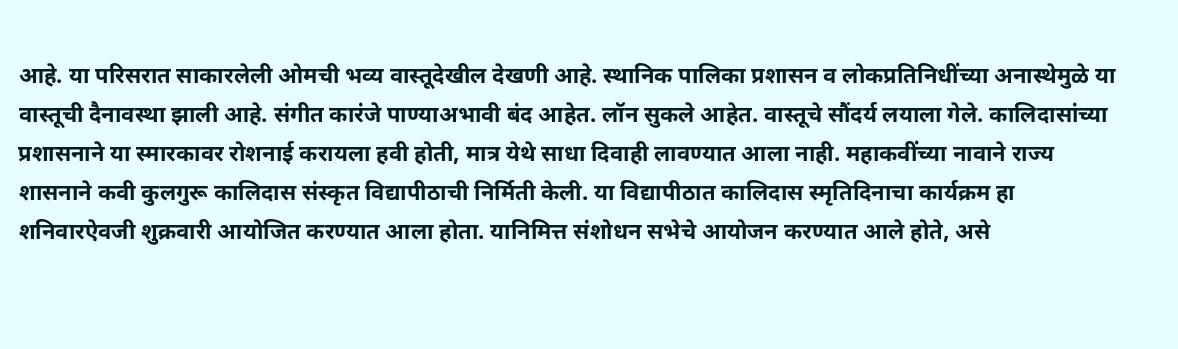आहे. या परिसरात साकारलेली ओमची भव्य वास्तूदेखील देखणी आहे. स्थानिक पालिका प्रशासन व लोकप्रतिनिधींच्या अनास्थेमुळे या वास्तूची दैनावस्था झाली आहे. संगीत कारंजे पाण्याअभावी बंद आहेत. लॉन सुकले आहेत. वास्तूचे सौंदर्य लयाला गेले. कालिदासांच्या प्रशासनाने या स्मारकावर रोशनाई करायला हवी होती, मात्र येथे साधा दिवाही लावण्यात आला नाही. महाकवींच्या नावाने राज्य शासनाने कवी कुलगुरू कालिदास संस्कृत विद्यापीठाची निर्मिती केली. या विद्यापीठात कालिदास स्मृतिदिनाचा कार्यक्रम हा शनिवारऐवजी शुक्रवारी आयोजित करण्यात आला होता. यानिमित्त संशोधन सभेचे आयोजन करण्यात आले होते, असे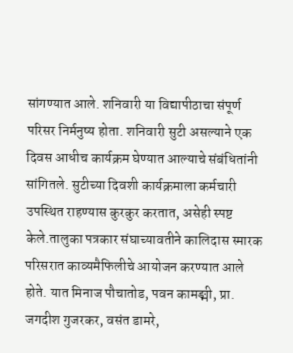सांगण्यात आले. शनिवारी या विद्यापीठाचा संपूर्ण परिसर निर्मनुष्य होता. शनिवारी सुटी असल्याने एक दिवस आधीच कार्यक्रम घेण्यात आल्याचे संबंधितांनी सांगितले. सुटीच्या दिवशी कार्यक्रमाला कर्मचारी उपस्थित राहण्यास कुरकुर करतात, असेही स्पष्ट केले.तालुका पत्रकार संघाच्यावतीने कालिदास स्मारक परिसरात काव्यमैफिलीचे आयोजन करण्यात आले होते. यात मिनाज पौचातोड, पवन कामङ्मी, प्रा. जगदीश गुजरकर, वसंत डामरे,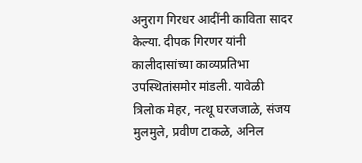अनुराग गिरधर आदींनी काविता सादर केल्या. दीपक गिरणर यांनी कालीदासांच्या काव्यप्रतिभा उपस्थितांसमोर मांडली. यावेळी त्रिलोक मेहर, नत्थू घरजजाळे, संजय मुलमुले, प्रवीण टाकळे, अनिल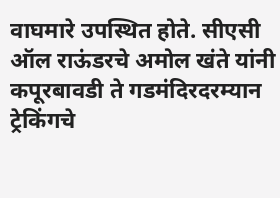वाघमारे उपस्थित होते. सीएसी ऑल राऊंडरचे अमोल खंते यांनी कपूरबावडी ते गडमंदिरदरम्यान ट्रेकिंगचे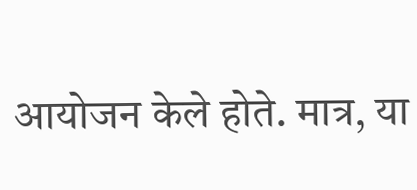आयोजन केले होते. मात्र, या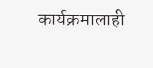कार्यक्रमालाही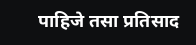पाहिजे तसा प्रतिसाद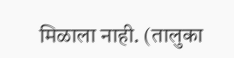मिळाला नाही. (तालुका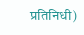प्रतिनिधी)